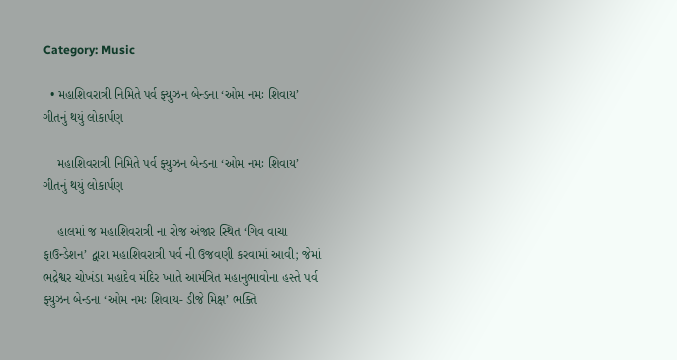Category: Music

  • મહાશિવરાત્રી નિમિતે પર્વ ફ્યુઝન બેન્ડના ‘ઓમ નમઃ શિવાય’ ગીતનું થયું લોકાર્પણ

    મહાશિવરાત્રી નિમિતે પર્વ ફ્યુઝન બેન્ડના ‘ઓમ નમઃ શિવાય’ ગીતનું થયું લોકાર્પણ

    હાલમાં જ મહાશિવરાત્રી ના રોજ અંજાર સ્થિત ‘ગિવ વાચા ફાઉન્ડેશન’ દ્વારા મહાશિવરાત્રી પર્વ ની ઉજવણી કરવામાં આવી; જેમાં ભદ્રેશ્વર ચોખંડા મહાદેવ મંદિર ખાતે આમંત્રિત મહાનુભાવોના હસ્તે પર્વ ફ્યુઝન બેન્ડના ‘ઓમ નમઃ શિવાય- ડીજે મિક્ષ’ ભક્તિ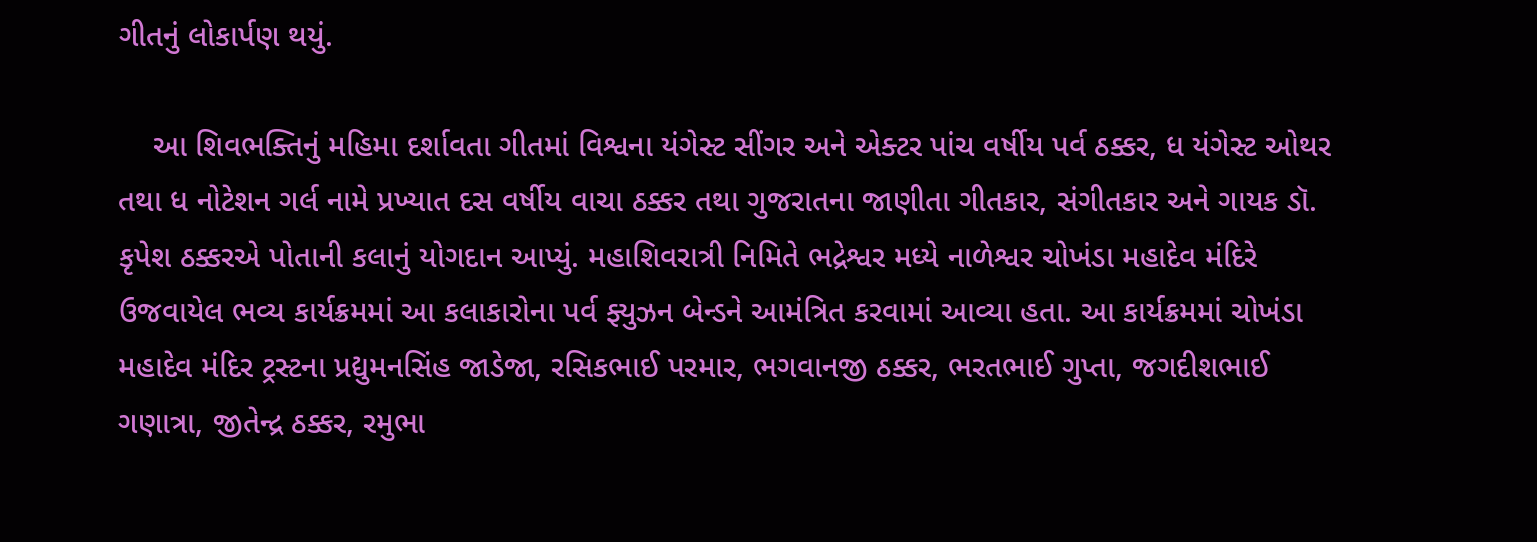ગીતનું લોકાર્પણ થયું.

    આ શિવભક્તિનું મહિમા દર્શાવતા ગીતમાં વિશ્વના યંગેસ્ટ સીંગર અને એક્ટર પાંચ વર્ષીય પર્વ ઠક્કર, ધ યંગેસ્ટ ઓથર તથા ધ નોટેશન ગર્લ નામે પ્રખ્યાત દસ વર્ષીય વાચા ઠક્કર તથા ગુજરાતના જાણીતા ગીતકાર, સંગીતકાર અને ગાયક ડૉ. કૃપેશ ઠક્કરએ પોતાની કલાનું યોગદાન આપ્યું. મહાશિવરાત્રી નિમિતે ભદ્રેશ્વર મધ્યે નાળેશ્વર ચોખંડા મહાદેવ મંદિરે ઉજવાયેલ ભવ્ય કાર્યક્રમમાં આ કલાકારોના પર્વ ફ્યુઝન બેન્ડને આમંત્રિત કરવામાં આવ્યા હતા. આ કાર્યક્રમમાં ચોખંડા મહાદેવ મંદિર ટ્રસ્ટના પ્રદ્યુમનસિંહ જાડેજા, રસિકભાઈ પરમાર, ભગવાનજી ઠક્કર, ભરતભાઈ ગુપ્તા, જગદીશભાઈ ગણાત્રા, જીતેન્દ્ર ઠક્કર, રમુભા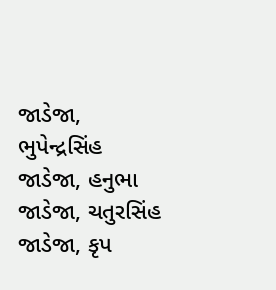જાડેજા, ભુપેન્દ્રસિંહ જાડેજા, હનુભા જાડેજા, ચતુરસિંહ જાડેજા, કૃપ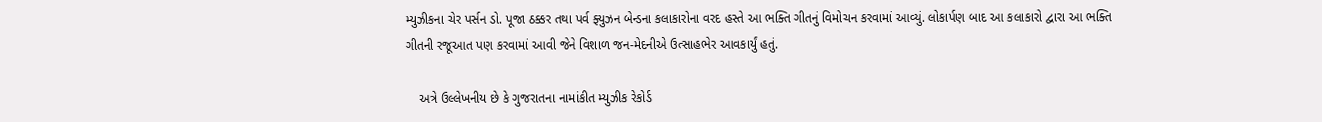મ્યુઝીકના ચેર પર્સન ડો. પૂજા ઠક્કર તથા પર્વ ફ્યુઝન બેન્ડના કલાકારોના વરદ હસ્તે આ ભક્તિ ગીતનું વિમોચન કરવામાં આવ્યું. લોકાર્પણ બાદ આ કલાકારો દ્વારા આ ભક્તિ ગીતની રજૂઆત પણ કરવામાં આવી જેને વિશાળ જન-મેદનીએ ઉત્સાહભેર આવકાર્યું હતું.

    અત્રે ઉલ્લેખનીય છે કે ગુજરાતના નામાંકીત મ્યુઝીક રેકોર્ડ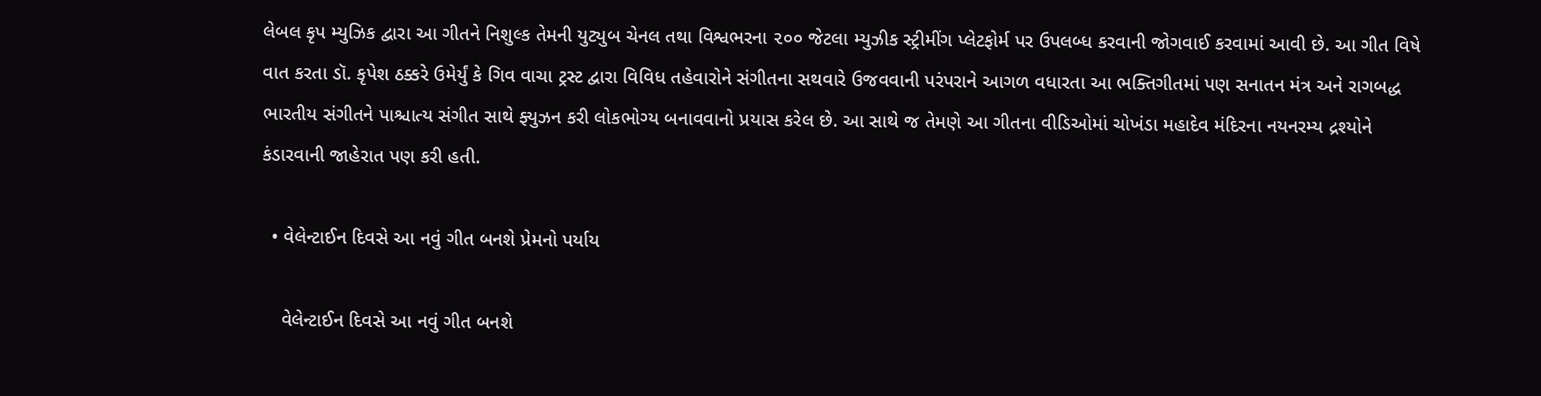લેબલ કૃપ મ્યુઝિક દ્વારા આ ગીતને નિશુલ્ક તેમની યુટ્યુબ ચેનલ તથા વિશ્વભરના ૨૦૦ જેટલા મ્યુઝીક સ્ટ્રીમીંગ પ્લેટફોર્મ પર ઉપલબ્ધ કરવાની જોગવાઈ કરવામાં આવી છે. આ ગીત વિષે વાત કરતા ડૉ. કૃપેશ ઠક્કરે ઉમેર્યું કે ગિવ વાચા ટ્રસ્ટ દ્વારા વિવિધ તહેવારોને સંગીતના સથવારે ઉજવવાની પરંપરાને આગળ વધારતા આ ભક્તિગીતમાં પણ સનાતન મંત્ર અને રાગબદ્ધ ભારતીય સંગીતને પાશ્ચાત્ય સંગીત સાથે ફ્યુઝન કરી લોકભોગ્ય બનાવવાનો પ્રયાસ કરેલ છે. આ સાથે જ તેમણે આ ગીતના વીડિઓમાં ચોખંડા મહાદેવ મંદિરના નયનરમ્ય દ્રશ્યોને કંડારવાની જાહેરાત પણ કરી હતી.

  • વેલેન્ટાઈન દિવસે આ નવું ગીત બનશે પ્રેમનો પર્યાય

    વેલેન્ટાઈન દિવસે આ નવું ગીત બનશે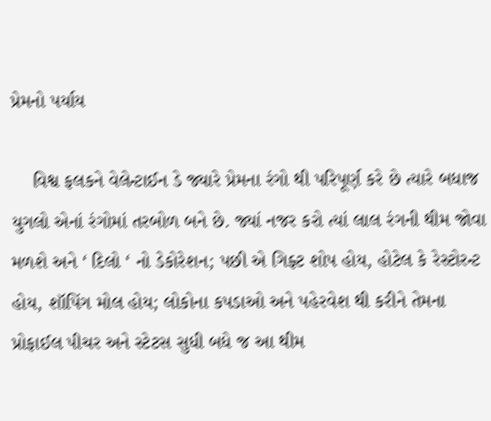પ્રેમનો પર્યાય

    વિશ્વ ફલકને વેલેન્ટાઈન ડે જ્યારે પ્રેમના રંગો થી પરિપૂર્ણ કરે છે ત્યારે બધાજ યુગલો એનાં રંગોમાં તરબોળ બને છે. જ્યાં નજર કરો ત્યાં લાલ રંગની થીમ જોવા મળશે અને ‘ દિલો ‘ નો ડેકોરેશન; પછી એ ગિફ્ટ શોપ હોય, હોટેલ કે રેસ્ટોરન્ટ હોય, શૉપિંગ મોલ હોય; લોકોના કપડાઓ અને પહેરવેશ થી કરીને તેમના પ્રોફાઈલ પીચર અને સ્ટેટસ સુધી બધે જ આ થીમ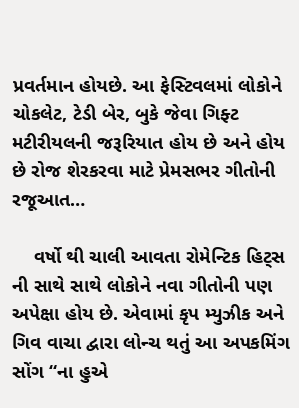પ્રવર્તમાન હોયછે. આ ફેસ્ટિવલમાં લોકોને ચોકલેટ, ટેડી બેર, બુકે જેવા ગિફ્ટ મટીરીયલની જરૂરિયાત હોય છે અને હોય છે રોજ શેરકરવા માટે પ્રેમસભર ગીતોની રજૂઆત…

    વર્ષો થી ચાલી આવતા રોમેન્ટિક હિટ્સ ની સાથે સાથે લોકોને નવા ગીતોની પણ અપેક્ષા હોય છે. એવામાં કૃપ મ્યુઝીક અને ગિવ વાચા દ્વારા લોન્ચ થતું આ અપકમિંગ સોંગ “ના હુએ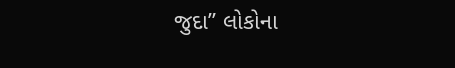જુદા” લોકોના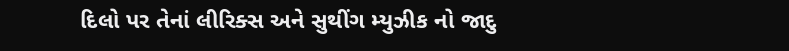દિલો પર તેનાં લીરિક્સ અને સુથીંગ મ્યુઝીક નો જાદુ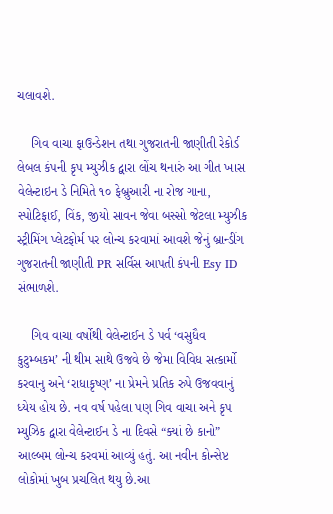ચલાવશે.

    ગિવ વાચા ફાઉન્ડેશન તથા ગુજરાતની જાણીતી રેકોર્ડ લેબલ કંપની કૃપ મ્યુઝીક દ્વારા લોંચ થનારું આ ગીત ખાસ વેલેન્ટાઇન ડે નિમિતે ૧૦ ફેબ્રુઆરી ના રોજ ગાના, સ્પોટિફાઈ, વિંક, જીયો સાવન જેવા બસ્સો જેટલા મ્યુઝીક સ્ટ્રીમિંગ પ્લેટફોર્મ પર લોન્ચ કરવામાં આવશે જેનું બ્રાન્ડીંગ ગુજરાતની જાણીતી PR સર્વિસ આપતી કંપની Esy ID સંભાળશે.

    ગિવ વાચા વર્ષોથી વેલેન્ટાઈન ડે પર્વ ‘વસુધૈવ કુટુમ્બકમ’ ની થીમ સાથે ઉજવે છે જેમા વિવિધ સત્કાર્મો કરવાનુ અને ‘રાધાકૃષ્ણ’ ના પ્રેમને પ્રતિક રુપે ઉજવવાનું ધ્યેય હોય છે. નવ વર્ષ પહેલા પણ ગિવ વાચા અને કૃપ મ્યુઝિક દ્વારા વેલેન્ટાઈન ડે ના દિવસે “ક્યાં છે કાનો” આલ્બમ લોન્ચ કરવમાં આવ્યું હતું. આ નવીન કોન્સેપ્ટ લોકોમાં ખુબ પ્રચલિત થયુ છે.આ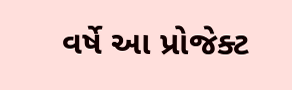વર્ષે આ પ્રોજેક્ટ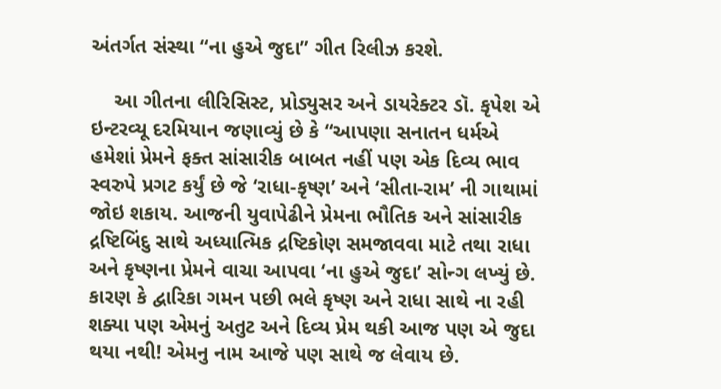અંતર્ગત સંસ્થા “ના હુએ જુદા” ગીત રિલીઝ કરશે.

    આ ગીતના લીરિસિસ્ટ, પ્રોડ્યુસર અને ડાયરેક્ટર ડૉ. કૃપેશ એ ઇન્ટરવ્યૂ દરમિયાન જણાવ્યું છે કે “આપણા સનાતન ધર્મએ હમેશાં પ્રેમને ફક્ત સાંસારીક બાબત નહીં પણ એક દિવ્ય ભાવ સ્વરુપે પ્રગટ કર્યું છે જે ‘રાધા-કૃષ્ણ’ અને ‘સીતા-રામ’ ની ગાથામાં જોઇ શકાય. આજની યુવાપેઢીને પ્રેમના ભૌતિક અને સાંસારીક દ્રષ્ટિબિંદુ સાથે અધ્યાત્મિક દ્રષ્ટિકોણ સમજાવવા માટે તથા રાધા અને કૃષ્ણના પ્રેમને વાચા આપવા ‘ના હુએ જુદા’ સોન્ગ લખ્યું છે. કારણ કે દ્વારિકા ગમન પછી ભલે કૃષ્ણ અને રાધા સાથે ના રહી શક્યા પણ એમનું અતુટ અને દિવ્ય પ્રેમ થકી આજ પણ એ જુદા થયા નથી! એમનુ નામ આજે પણ સાથે જ લેવાય છે.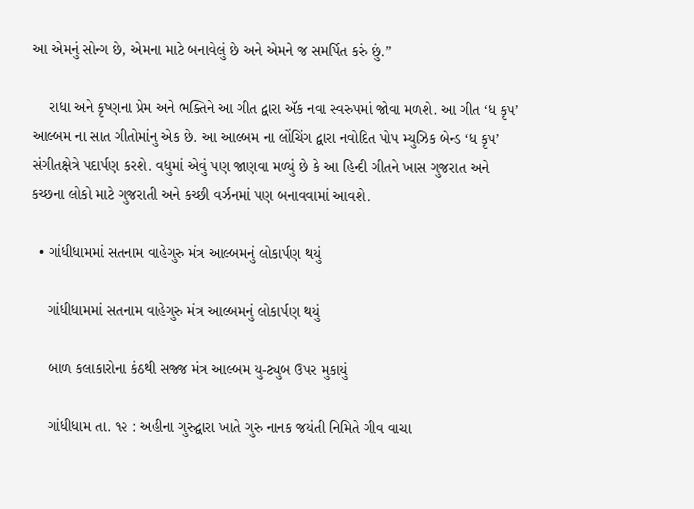આ એમનું સોન્ગ છે, એમના માટે બનાવેલું છે અને એમને જ સમર્પિત કરું છું.”

    રાધા અને કૃષ્ણના પ્રેમ અને ભક્તિને આ ગીત દ્વારા ઍક નવા સ્વરુપમાં જોવા મળશે. આ ગીત ‘ધ કૃપ’ આલ્બમ ના સાત ગીતોમાંનુ એક છે. આ આલ્બમ ના લોંચિંગ દ્વારા નવોદિત પોપ મ્યુઝિક બેન્ડ ‘ધ કૃપ’ સંગીતક્ષેત્રે પદાર્પણ કરશે. વધુમાં એવું પણ જાણવા મળ્યું છે કે આ હિન્દી ગીતને ખાસ ગુજરાત અને કચ્છના લોકો માટે ગુજરાતી અને કચ્છી વર્ઝનમાં પણ બનાવવામાં આવશે.

  • ગાંધીધામમાં સતનામ વાહેગુરુ મંત્ર આલ્બમનું લોકાર્પણ થયું

    ગાંધીધામમાં સતનામ વાહેગુરુ મંત્ર આલ્બમનું લોકાર્પણ થયું

    બાળ કલાકારોના કંઠથી સજ્જ મંત્ર આલ્બમ યુ-ટ્યુબ ઉપર મુકાયું

    ગાંધીધામ તા. ૧૨ : અહીના ગુરુદ્વારા ખાતે ગુરુ નાનક જયંતી નિમિતે ગીવ વાચા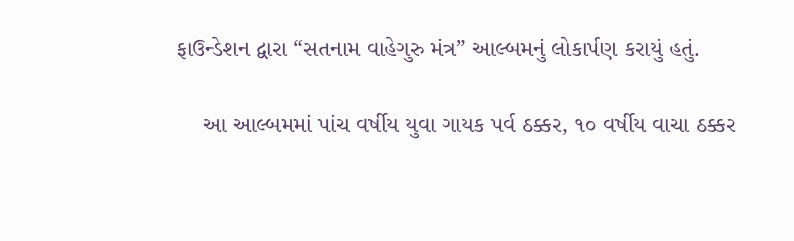ફાઉન્ડેશન દ્વારા “સતનામ વાહેગુરુ મંત્ર” આલ્બમનું લોકાર્પણ કરાયું હતું.

    આ આલ્બમમાં પાંચ વર્ષીય યુવા ગાયક પર્વ ઠક્કર, ૧૦ વર્ષીય વાચા ઠક્કર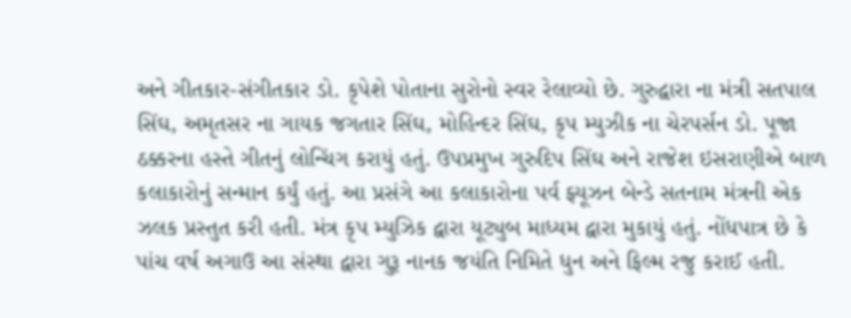અને ગીતકાર-સંગીતકાર ડો. કૃપેશે પોતાના સુરોનો સ્વર રેલાવ્યો છે. ગુરુદ્વારા ના મંત્રી સતપાલ સિંઘ, અમૃતસર ના ગાયક જગતાર સિંઘ, મોહિન્દર સિંઘ, કૃપ મ્યુઝીક ના ચેરપર્સન ડો. પૂજા ઠક્કરના હસ્તે ગીતનું લોન્ચિંગ કરાયું હતું. ઉપપ્રમુખ ગુરુદિપ સિંઘ અને રાજેશ ઇસરાણીએ બાળ કલાકારોનું સન્માન કર્યું હતું. આ પ્રસંગે આ કલાકારોના પર્વ ફ્યૂઝન બેન્ડે સતનામ મંત્રની એક ઝલક પ્રસ્તુત કરી હતી. મંત્ર કૃપ મ્યુઝિક દ્વારા યૂટ્યુબ માધ્યમ દ્વારા મુકાયું હતું. નોંધપાત્ર છે કે પાંચ વર્ષ અગાઉ આ સંસ્થા દ્વારા ગુરૂ નાનક જયંતિ નિમિતે ધુન અને ફિલ્મ રજુ કરાઈ હતી.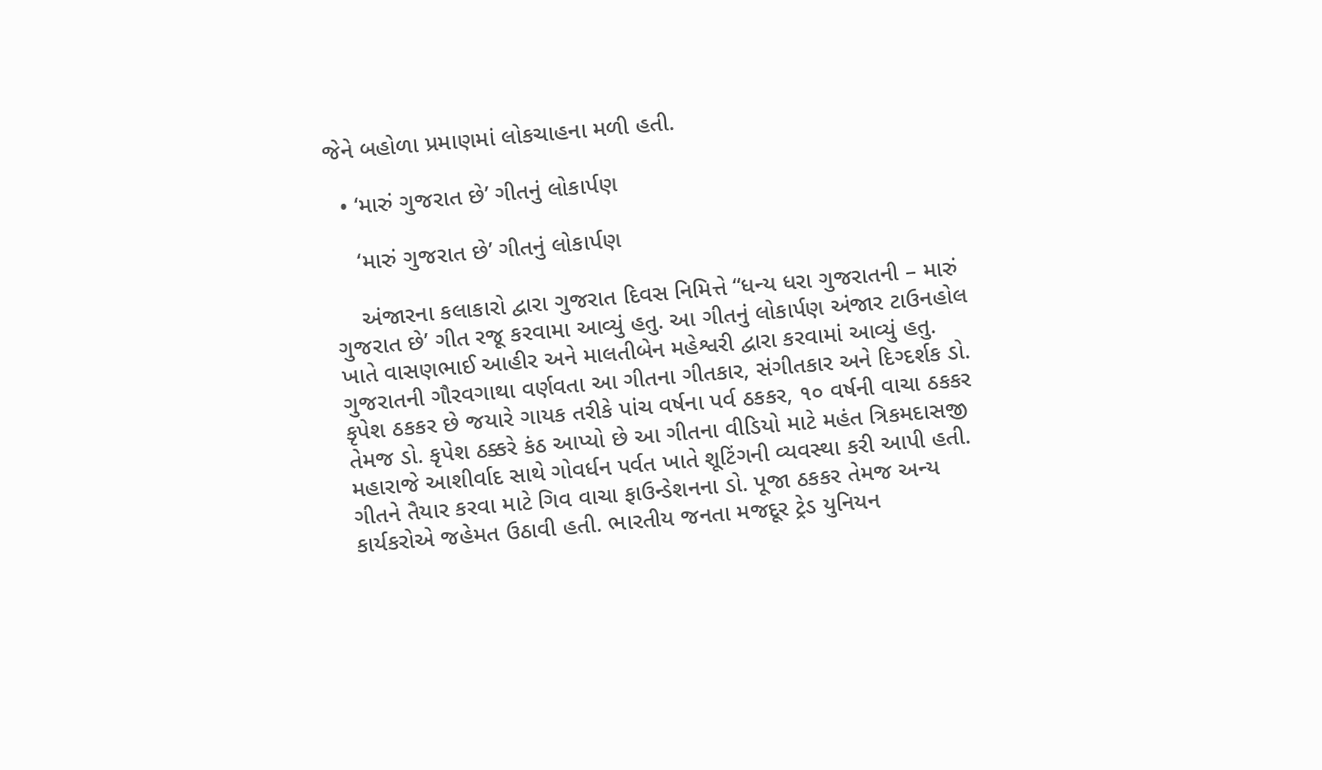જેને બહોળા પ્રમાણમાં લોકચાહના મળી હતી.

  • ‘મારું ગુજરાત છે’ ગીતનું લોકાર્પણ

    ‘મારું ગુજરાત છે’ ગીતનું લોકાર્પણ

    અંજારના કલાકારો દ્વારા ગુજરાત દિવસ નિમિત્તે “ધન્ય ધરા ગુજરાતની – મારું ગુજરાત છે’ ગીત રજૂ કરવામા આવ્યું હતુ. આ ગીતનું લોકાર્પણ અંજાર ટાઉનહોલ ખાતે વાસણભાઈ આહીર અને માલતીબેન મહેશ્વરી દ્વારા કરવામાં આવ્યું હતુ. ગુજરાતની ગૌરવગાથા વર્ણવતા આ ગીતના ગીતકાર, સંગીતકાર અને દિગ્દર્શક ડો. કૃપેશ ઠકકર છે જયારે ગાયક તરીકે પાંચ વર્ષના પર્વ ઠકકર, ૧૦ વર્ષની વાચા ઠકકર તેમજ ડો. કૃપેશ ઠક્કરે કંઠ આપ્યો છે આ ગીતના વીડિયો માટે મહંત ત્રિકમદાસજી મહારાજે આશીર્વાદ સાથે ગોવર્ધન પર્વત ખાતે શૂટિંગની વ્યવસ્થા કરી આપી હતી. ગીતને તૈયાર કરવા માટે ગિવ વાચા ફાઉન્ડેશનના ડો. પૂજા ઠકકર તેમજ અન્ય કાર્યકરોએ જહેમત ઉઠાવી હતી. ભારતીય જનતા મજદૂર ટ્રેડ યુનિયન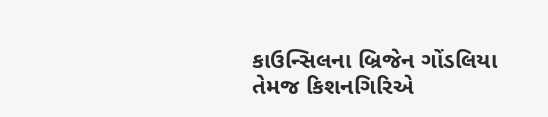કાઉન્સિલના બ્રિજેન ગોંડલિયા તેમજ કિશનગિરિએ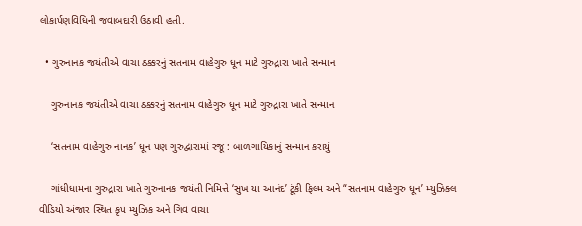લોકાર્પણવિધિની જવાબદારી ઉઠાવી હતી.

  • ગુરુનાનક જયંતીએ વાચા ઠક્કરનું સતનામ વાહેગુરુ ધૂન માટે ગુરુદ્રારા ખાતે સન્માન

    ગુરુનાનક જયંતીએ વાચા ઠક્કરનું સતનામ વાહેગુરુ ધૂન માટે ગુરુદ્રારા ખાતે સન્માન

    ‘સતનામ વાહેગુરુ નાનક’ ધૂન પણ ગુરુદ્વારામાં રજૂ : બાળગાયિકાનું સન્માન કરાયું

    ગાંધીધામના ગુરુદ્રારા ખાતે ગુરુનાનક જયંતી નિમિત્તે ‘સુખ યા આનંદ’ ટૂંકી ફિલ્મ અને “સતનામ વાહેગુરુ ધૂન’ મ્યુઝિક્લ વીડિયો અંજાર સ્થિત કૃપ મ્યુઝિક અને ગિવ વાચા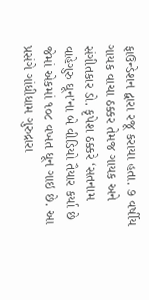ફાઉન્ડેશન દ્વારા રજૂ કરાયા હતા. ૭ વર્ષીય ગાયક વાચા ઠક્કર તેમજ ગાયક અને સંગીતકાર ડો. કૃપેશ ઠક્કરે ‘સતનામ વાહેગુરુ ઘૂન’ના બે વીડિયો તૈયાર કર્યા છે જેમાં એકમાં ૧૦૮ વખત ધૂન ગાઇ છે. આ પ્રસંગે ગાંધીધામ ગુરુદ્રારા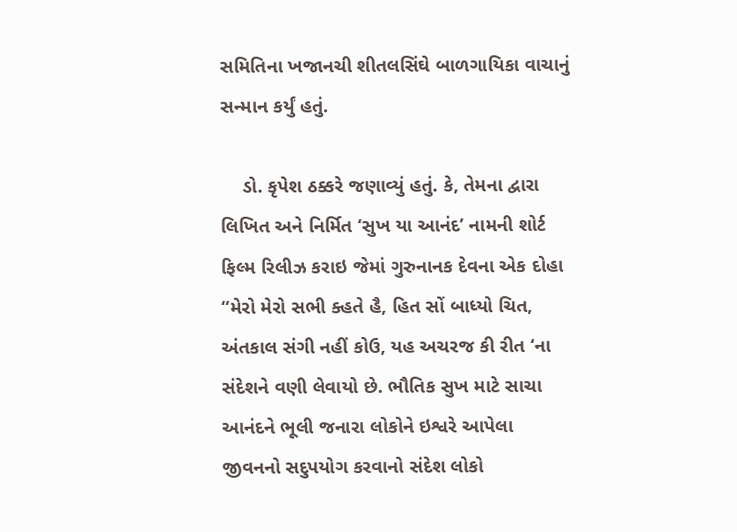સમિતિના ખજાનચી શીતલસિંઘે બાળગાયિકા વાચાનું સન્માન કર્યું હતું.

    ડો. કૃપેશ ઠક્કરે જણાવ્યું હતું. કે, તેમના દ્વારા લિખિત અને નિર્મિત ‘સુખ યા આનંદ’ નામની શોર્ટ ફિલ્મ રિલીઝ કરાઇ જેમાં ગુરુનાનક દેવના એક દોહા “મેરો મેરો સભી ક્હતે હૈ, હિત સોં બાધ્યો ચિત, અંતકાલ સંગી નહીં કોઉ, યહ અચરજ કી રીત ‘ના સંદેશને વણી લેવાયો છે. ભૌતિક સુખ માટે સાચા આનંદને ભૂલી જનારા લોકોને ઇશ્વરે આપેલા જીવનનો સદુપયોગ કરવાનો સંદેશ લોકો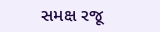સમક્ષ રજૂ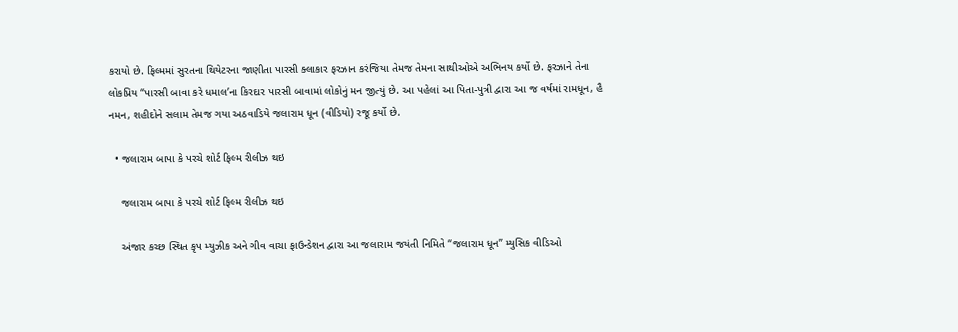કરાયો છે. ફિલ્મમાં સુરતના થિયેટરના જાણીતા પારસી ક્લાકાર ફરઝાન કરંજિયા તેમજ તેમના સાથીઓએ અભિનય કર્યો છે. ફરઝાને તેના લોકપ્રિય “પારસી બાવા કરે ધમાલ’ના કિરદાર પારસી બાવામાં લોકોનું મન જીત્યું છે. આ પહેલાં આ પિતા-પુત્રી દ્વારા આ જ વર્ષમાં રામધૂન, હૈ નમન, શહીદોને સલામ તેમજ ગયા અઠવાડિયે જલારામ ધૂન (વીડિયો) રજૂ કર્યો છે.

  • જલારામ બાપા કે પરચે શોર્ટ ફિલ્મ રીલીઝ થઇ

    જલારામ બાપા કે પરચે શોર્ટ ફિલ્મ રીલીઝ થઇ

    અંજાર કચ્છ સ્થિત કૃપ મ્યુઝીક અને ગીવ વાચા ફાઉન્ડેશન દ્વારા આ જલારામ જયંતી નિમિતે “જલારામ ધૂન” મ્યુસિક વીડિઓ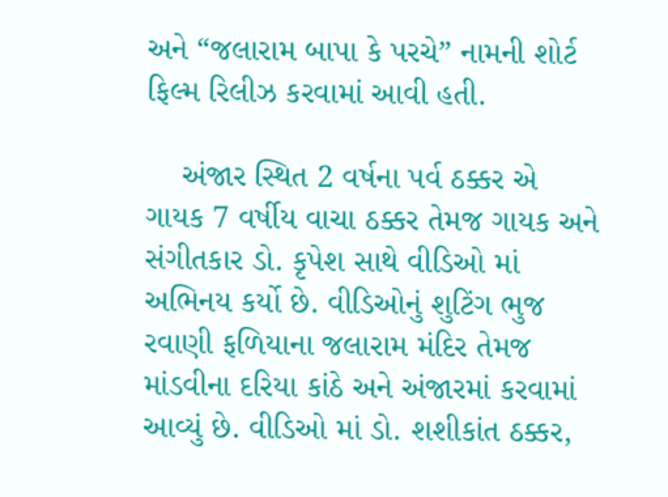અને “જલારામ બાપા કે પરચે” નામની શોર્ટ ફિલ્મ રિલીઝ કરવામાં આવી હતી.

    અંજાર સ્થિત 2 વર્ષના પર્વ ઠક્કર એ ગાયક 7 વર્ષીય વાચા ઠક્કર તેમજ ગાયક અને સંગીતકાર ડો. કૃપેશ સાથે વીડિઓ માં અભિનય કર્યો છે. વીડિઓનું શુટિંગ ભુજ રવાણી ફળિયાના જલારામ મંદિર તેમજ માંડવીના દરિયા કાંઠે અને અંજારમાં કરવામાં આવ્યું છે. વીડિઓ માં ડો. શશીકાંત ઠક્કર,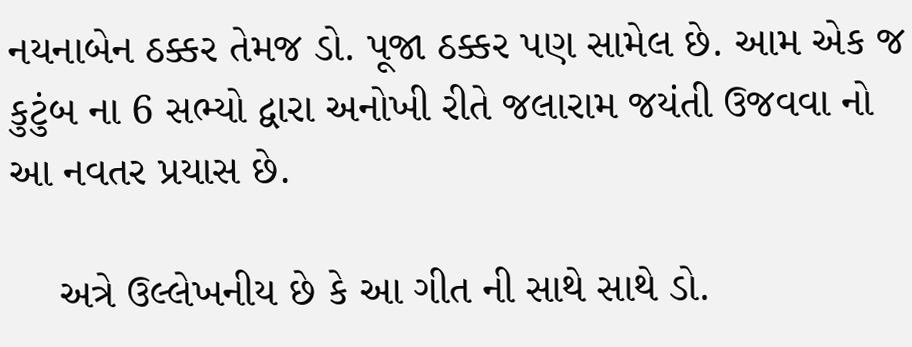નયનાબેન ઠક્કર તેમજ ડો. પૂજા ઠક્કર પણ સામેલ છે. આમ એક જ કુટુંબ ના 6 સભ્યો દ્વારા અનોખી રીતે જલારામ જયંતી ઉજવવા નો આ નવતર પ્રયાસ છે.

    અત્રે ઉલ્લેખનીય છે કે આ ગીત ની સાથે સાથે ડો.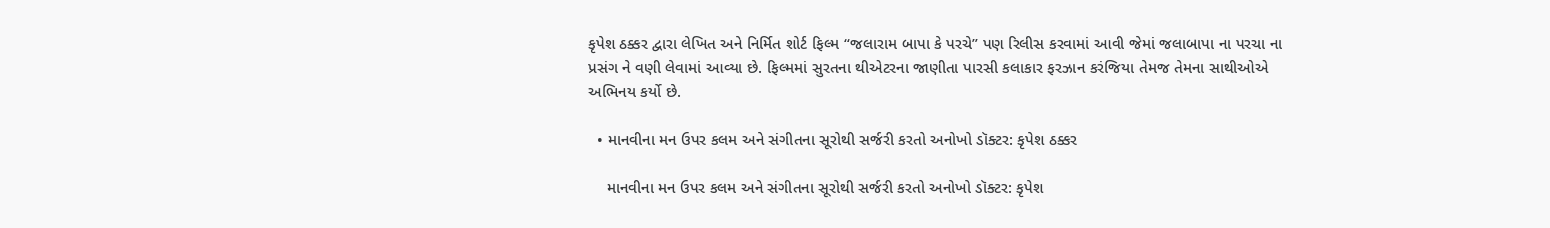કૃપેશ ઠક્કર દ્વારા લેખિત અને નિર્મિત શોર્ટ ફિલ્મ “જલારામ બાપા કે પરચે” પણ રિલીસ કરવામાં આવી જેમાં જલાબાપા ના પરચા ના પ્રસંગ ને વણી લેવામાં આવ્યા છે. ફિલ્મમાં સુરતના થીએટરના જાણીતા પારસી કલાકાર ફરઝાન કરંજિયા તેમજ તેમના સાથીઓએ અભિનય કર્યો છે.

  • માનવીના મન ઉપર કલમ અને સંગીતના સૂરોથી સર્જરી કરતો અનોખો ડૉક્ટર: કૃપેશ ઠક્કર

    માનવીના મન ઉપર કલમ અને સંગીતના સૂરોથી સર્જરી કરતો અનોખો ડૉક્ટર: કૃપેશ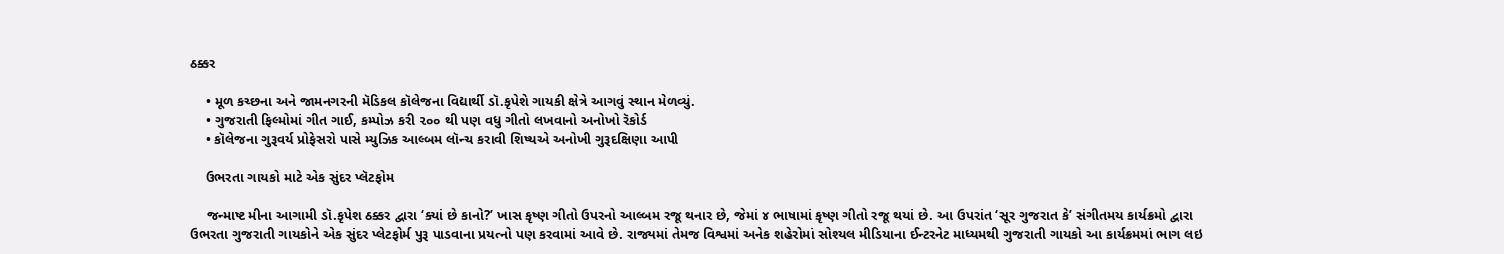ઠક્કર

    • મૂળ કચ્છના અને જામનગરની મૅડિકલ કૉલેજના વિદ્યાર્થી ડૉ.કૃપેશે ગાયકી ક્ષેત્રે આગવું સ્થાન મેળવ્યું.
    • ગુજરાતી ફિલ્મોમાં ગીત ગાઈ, કમ્પોઝ કરી ૨૦૦ થી પણ વધુ ગીતો લખવાનો અનોખો રૅકોર્ડ
    • કૉલેજના ગુરૂવર્ય પ્રોફેસરો પાસે મ્યુઝિક આલ્બમ લૉન્ચ કરાવી શિષ્યએ અનોખી ગુરૂદક્ષિણા આપી

    ઉભરતા ગાયકો માટે એક સુંદર પ્લૅટફોમ

    જન્માષ્ટ મીના આગામી ડૉ.કૃપેશ ઠક્કર દ્વારા ‘ક્યાં છે કાનો?’ ખાસ કૃષ્ણ ગીતો ઉપરનો આલ્બમ રજૂ થનાર છે, જેમાં ૪ ભાષામાં કૃષ્ણ ગીતો રજૂ થયાં છે. આ ઉપરાંત ‘સૂર ગુજરાત કે’ સંગીતમય કાર્યક્રમો દ્વારા ઉભરતા ગુજરાતી ગાયકોને એક સુંદર પ્લેટફોર્મ પુરૂ પાડવાના પ્રયત્નો પણ કરવામાં આવે છે. રાજ્યમાં તેમજ વિશ્વમાં અનેક શહેરોમાં સોશ્યલ મીડિયાના ઈન્ટરનેટ માધ્યમથી ગુજરાતી ગાયકો આ કાર્યક્રમમાં ભાગ લઇ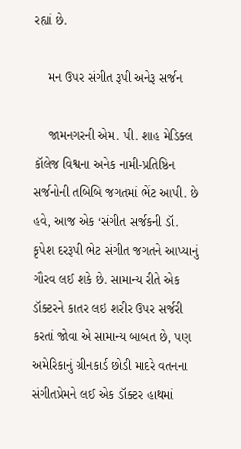રહ્યાં છે.

    મન ઉપર સંગીત રૂપી અનેરૂ સર્જન

    જામનગરની એમ. પી. શાહ મેડિક્લ કૉલેજ વિશ્વના અનેક નામી-પ્રતિષ્ઠિન સર્જનોની તબિબિ જગતમાં ભેંટ આપી. છે હવે, આજ એક ‘સંગીત સર્જકની ડૉ. કૃપેશ દરરૂપી ભેટ સંગીત જગતને આપ્યાનું ગૌરવ લઈ શકે છે. સામાન્ય રીતે એક ડૉક્ટરને કાતર લઇ શરીર ઉપર સર્જરી કરતાં જોવા એ સામાન્ય બાબત છે, પણ અમેરિકાનું ગ્રીનકાર્ડ છોડી માદરે વતનના સંગીતપ્રેમને લઈ એક ડૉક્ટર હાથમાં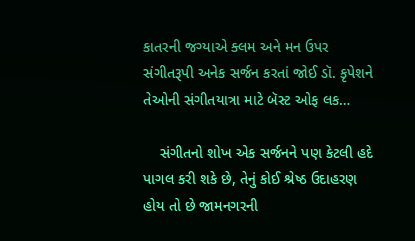કાતરની જગ્યાએ ક્લમ અને મન ઉપર સંગીતરૂપી અનેક સર્જન કરતાં જોઈ ડૉ. કૃપેશને તેઓની સંગીતયાત્રા માટે બૅસ્ટ ઓફ લક…

    સંગીતનો શોખ એક સર્જનને પણ કેટલી હદે પાગલ કરી શકે છે, તેનું કોઈ શ્રેષ્ઠ ઉદાહરણ હોય તો છે જામનગરની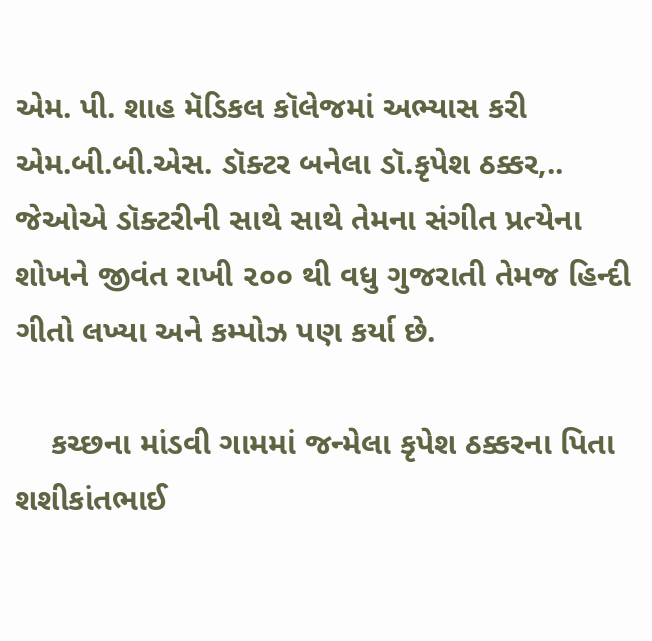એમ. પી. શાહ મૅડિકલ કૉલેજમાં અભ્યાસ કરી એમ.બી.બી.એસ. ડૉક્ટર બનેલા ડૉ.કૃપેશ ઠક્કર,.. જેઓએ ડૉક્ટરીની સાથે સાથે તેમના સંગીત પ્રત્યેના શોખને જીવંત રાખી ૨૦૦ થી વધુ ગુજરાતી તેમજ હિન્દી ગીતો લખ્યા અને કમ્પોઝ પણ કર્યા છે.

    કચ્છના માંડવી ગામમાં જન્મેલા કૃપેશ ઠક્કરના પિતા શશીકાંતભાઈ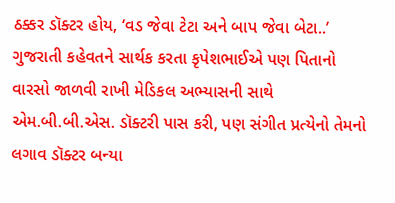ઠક્કર ડૉક્ટર હોય, ‘વડ જેવા ટેટા અને બાપ જેવા બેટા..’ ગુજરાતી કહેવતને સાર્થક કરતા કૃપેશભાઈએ પણ પિતાનો વારસો જાળવી રાખી મેડિકલ અભ્યાસની સાથે એમ.બી.બી.એસ. ડૉક્ટરી પાસ કરી, પણ સંગીત પ્રત્યેનો તેમનો લગાવ ડૉક્ટર બન્યા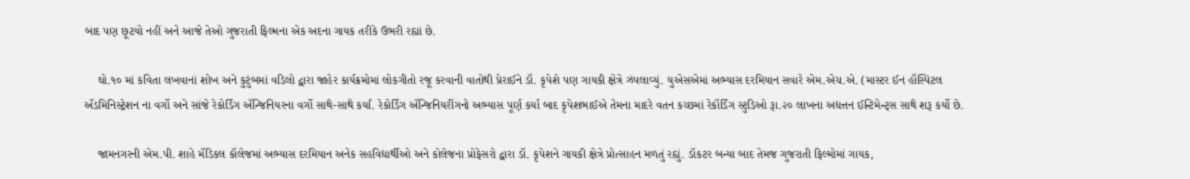બાદ પણ છૂટયો નહીં અને આજે તેઓ ગુજરાતી ફિલ્મના એક અદના ગાયક તરીકે ઉભરી રહ્યાં છે.

    ઘો.૧૦ માં કવિતા લખવાનાં શોખ અને કુટુંબમાં વડિલો દ્વારા જાહેર કાર્યક્રમોમાં લોકગીતો રજૂ કરવાની વાતોથી પ્રેરાઈને ડૉ. કૃપેશે પણ ગાયકી ક્ષેત્રે ઝંપલાવ્યું. યુએસએમાં અભ્યાસ દરમિયાન સવારે એમ.એચ.એ. (માસ્ટર ઈન હૉસ્પિટલ ઍડમિનિસ્ટ્રેશન ના વર્ગો અને સાંજે રેકોર્ડિંગ ઍન્જિનિયરના વર્ગો સાથે-સાથે કર્યાં. રેકોર્ડિંગ ઍન્જિનિયરીંગનો અભ્યાસ પૂર્ણ કર્યા બાદ કૃપેશભાઈએ તેમના માદરે વતન કચ્છમાં રેકૉર્ડિંગ સ્ટુડિઓ રૂા.૨૦ લાખના અદ્યત્તન ઈન્ટિમેન્ટ્સ સાથે શરૂ કર્યો છે.

    જામનગરની એમ.પી. શાહે મૅડિકલ કૉલેજમાં અભ્યાસ દરમિયાન અનેક સહવિદ્યાર્થીઓ અને કોલેજના પ્રોફેસરો દ્વારા ડૉ. કૃપેશને ગાયકી ક્ષેત્રે પ્રોત્સાહન મળતું રહ્યું. ડૉકટર બન્યા બાદ તેમજ ગુજરાતી ફિલ્મોમાં ગાયક,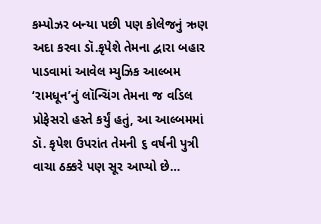કમ્પોઝર બન્યા પછી પણ કોલેજનું ઋણ અદા કરવા ડૉ.કૃપેશે તેમના દ્વારા બહાર પાડવામાં આવેલ મ્યુઝિક આલ્બમ ‘રામધૂન’નું લૉન્ચિંગ તેમના જ વડિલ પ્રોફેસરો હસ્તે કર્યું હતું, આ આલ્બમમાં ડૉ. કૃપેશ ઉપરાંત તેમની ૬ વર્ષની પુત્રી વાચા ઠક્કરે પણ સૂર આપ્યો છે…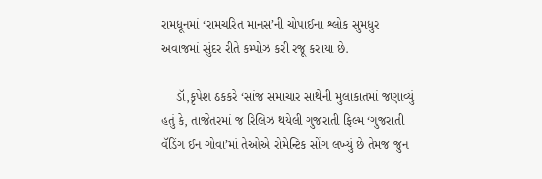રામધૂનમાં ‘રામચરિત માનસ’ની ચોપાઈના શ્લોક સુમધુર અવાજમાં સુંદર રીતે કમ્પોઝ કરી રજૂ કરાયા છે.

    ડૉ,કૃપેશ ઠકકરે ‘સાંજ સમાચાર સાથેની મુલાકાતમાં જણાવ્યું હતું કે, તાજેતરમાં જ રિલિઝ થયેલી ગુજરાતી ફિલ્મ ‘ગુજરાતી વૅડિંગ ઈન ગોવા’માં તેઓએ રોમેન્ટિક સોંગ લખ્યું છે તેમજ જુન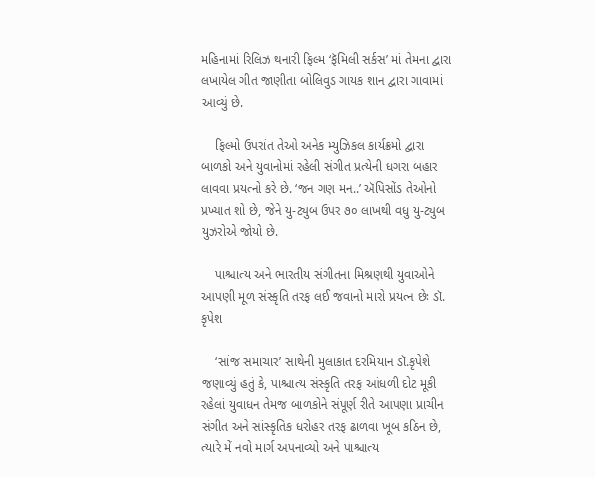મહિનામાં રિલિઝ થનારી ફિલ્મ ‘ફૅમિલી સર્કસ’ માં તેમના દ્વારા લખાયેલ ગીત જાણીતા બોલિવુડ ગાયક શાન દ્વારા ગાવામાં આવ્યું છે.

    ફિલ્મો ઉપરાંત તેઓ અનેક મ્યુઝિકલ કાર્યક્રમો દ્વારા બાળકો અને યુવાનોમાં રહેલી સંગીત પ્રત્યેની ધગરા બહાર લાવવા પ્રયત્નો કરે છે. ‘જન ગણ મન..’ ઍપિસોંડ તેઓનો પ્રખ્યાત શો છે, જેને યુ-ટ્યુબ ઉપર ૭૦ લાખથી વધુ યુ-ટ્યુબ યુઝરોએ જોયો છે.

    પાશ્ચાત્ય અને ભારતીય સંગીતના મિશ્રણથી યુવાઓને આપણી મૂળ સંસ્કૃતિ તરફ લઈ જવાનો મારો પ્રયત્ન છેઃ ડૉ. કૃપેશ

    ‘સાંજ સમાચાર’ સાથેની મુલાકાત દરમિયાન ડૉ.કૃપેશે જણાવ્યું હતું કે, પાશ્ચાત્ય સંસ્કૃતિ તરફ આંધળી દોટ મૂકી રહેલાં યુવાધન તેમજ બાળકોને સંપૂર્ણ રીતે આપણા પ્રાચીન સંગીત અને સાંસ્કૃતિક ધરોહર તરફ ઢાળવા ખૂબ કઠિન છે, ત્યારે મેં નવો માર્ગ અપનાવ્યો અને પાશ્ચાત્ય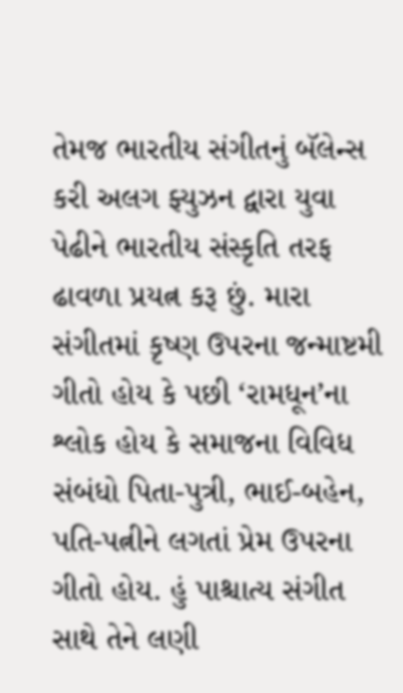તેમજ ભારતીય સંગીતનું બૅલેન્સ કરી અલગ ફ્યુઝન દ્વારા યુવા પેઢીને ભારતીય સંસ્કૃતિ તરફ ઢાવળા પ્રયત્ન કરૂ છું. મારા સંગીતમાં કૃષ્ણ ઉપરના જન્માષ્ટમી ગીતો હોય કે પછી ‘રામધૂન’ના શ્લોક હોય કે સમાજના વિવિધ સંબંધો પિતા-પુત્રી, ભાઈ-બહેન, પતિ-પત્નીને લગતાં પ્રેમ ઉપરના ગીતો હોય. હું પાશ્ચાત્ય સંગીત સાથે તેને લણી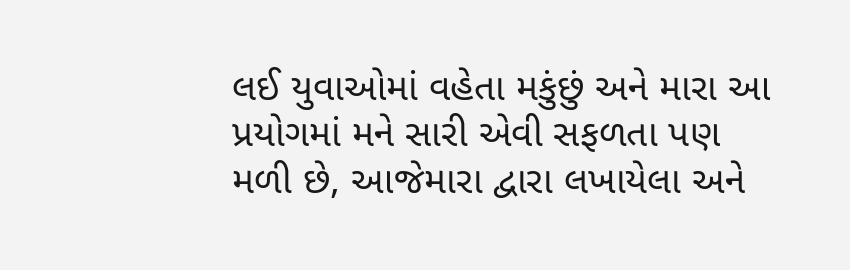લઈ યુવાઓમાં વહેતા મકુંછું અને મારા આ પ્રયોગમાં મને સારી એવી સફળતા પણ મળી છે, આજેમારા દ્વારા લખાયેલા અને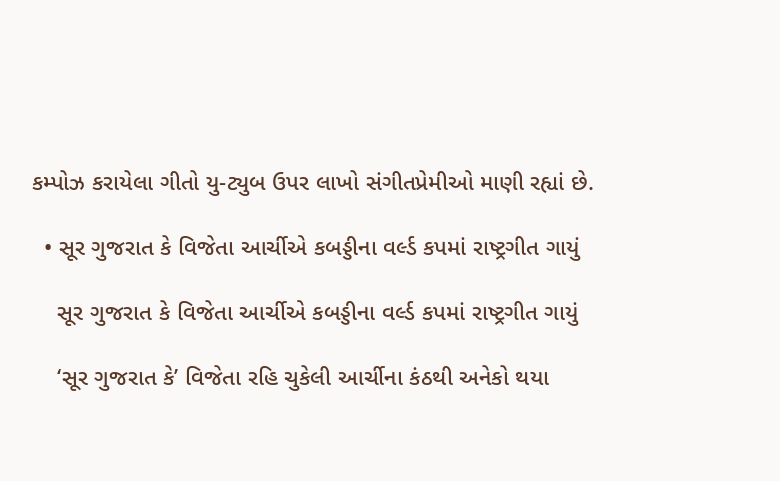કમ્પોઝ કરાયેલા ગીતો યુ-ટ્યુબ ઉપર લાખો સંગીતપ્રેમીઓ માણી રહ્યાં છે.

  • સૂર ગુજરાત કે વિજેતા આર્ચીએ કબડ્ડીના વર્લ્ડ કપમાં રાષ્ટ્રગીત ગાયું

    સૂર ગુજરાત કે વિજેતા આર્ચીએ કબડ્ડીના વર્લ્ડ કપમાં રાષ્ટ્રગીત ગાયું

    ‘સૂર ગુજરાત કે’ વિજેતા રહિ ચુકેલી આર્ચીના કંઠથી અનેકો થયા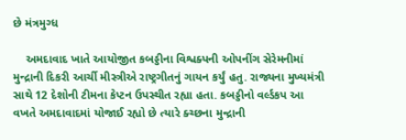છે મંત્રમુગ્ધ

    અમદાવાદ ખાતે આયોજીત કબડ્ડીના વિશ્વક્પની ઓપનીંગ સેરેમનીમાં મુન્દ્રાની દિકરી આર્ચી મીસ્ત્રીએ રાષ્ટ્રગીતનું ગાયન કર્યું હતુ. રાજ્યના મુખ્યમંત્રી સાથે 12 દેશોની ટીમના કેપ્ટન ઉપસ્થીત રહ્યા હતા. કબડ્ડીનો વર્લ્ડકપ આ વખતે અમદાવાદમાં યોજાઈ રહ્યો છે ત્યારે ક્ચ્છના મુન્દ્રાની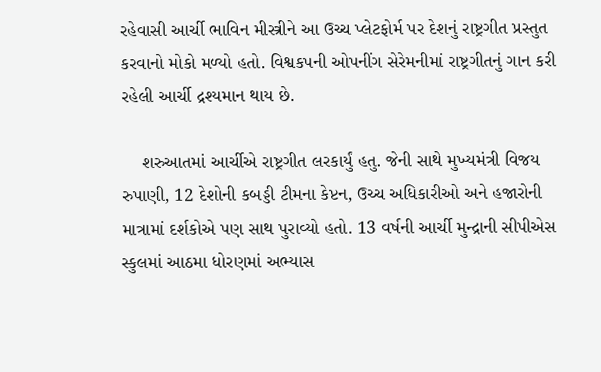રહેવાસી આર્ચી ભાવિન મીસ્ત્રીને આ ઉચ્ચ પ્લેટફોર્મ પર દેશનું રાષ્ટ્રગીત પ્રસ્તુત કરવાનો મોકો મળ્યો હતો. વિશ્વકપની ઓપનીંગ સેરેમનીમાં રાષ્ટ્રગીતનું ગાન કરી રહેલી આર્ચી દ્રશ્યમાન થાય છે.

    શરુઆતમાં આર્ચીએ રાષ્ટ્રગીત લરકાર્યું હતુ. જેની સાથે મુખ્યમંત્રી વિજય રુપાણી, 12 દેશોની કબડ્ડી ટીમના કેપ્ટન, ઉચ્ચ અધિકારીઓ અને હજારોની માત્રામાં દર્શકોએ પણ સાથ પુરાવ્યો હતો. 13 વર્ષની આર્ચી મુન્દ્રાની સીપીએસ સ્કુલમાં આઠમા ધોરણમાં અભ્યાસ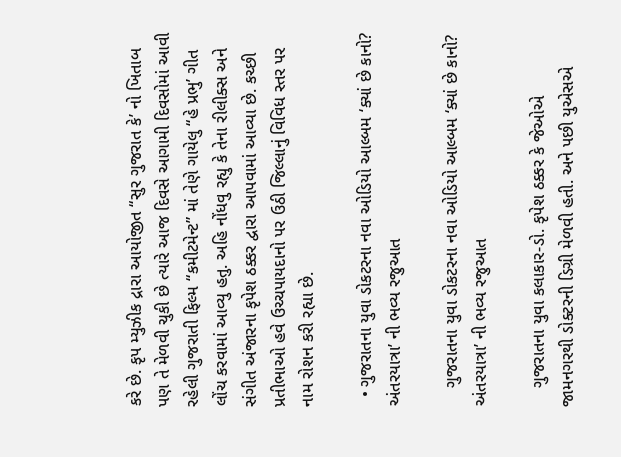કરે છે. કૃપ મ્યુઝીક દ્રારા આયોજીત “સુર ગુજરાત કે’ નો ખિતાબ પણ તે મેળવી ચુકી છે ત્યારે આજ દિવસે આગામી દિવસોમાં આવી રહેલી ગુજરાતી ફિલ્મ “કમીટમેન્ટ” માં તેણે ગાયેલુ “હે પ્રભુ’ ગીત લોંચ કરવામાં આવ્યુ હતુ. અહિ નોંધવુ રહ્યુ કે તેના રીલીક્સ અને સંગીત અંજારના કૃપેશ ઠક્કર દ્વારા આપવામાં આવ્યા છે. કચ્છી પ્રતીભાઓ હવે ઉચ્ચપાયદાનો પર ઉઠી જિલ્લાનું વિવિધ સ્તર પર નામ રોશન કરી રહ્યા છે.

  • ગુજરાતના યુવા ડોકટરના નવા ઓડિયો આલ્બમ ‘ક્યાં છે કાનો? અંતરયાત્રા’ ની ભવ્ય રજુઆત

    ગુજરાતના યુવા ડોકટરના નવા ઓડિયો આલ્બમ ‘ક્યાં છે કાનો? અંતરયાત્રા’ ની ભવ્ય રજુઆત

    ગુજરાતના યુવા કલાકાર-ડો. કૃપેશ ઠક્કર કે જેઓએ જામનગરથી ડોક્ટરની ડિગ્રી મેળવી હતી. અને પછી યુએસએ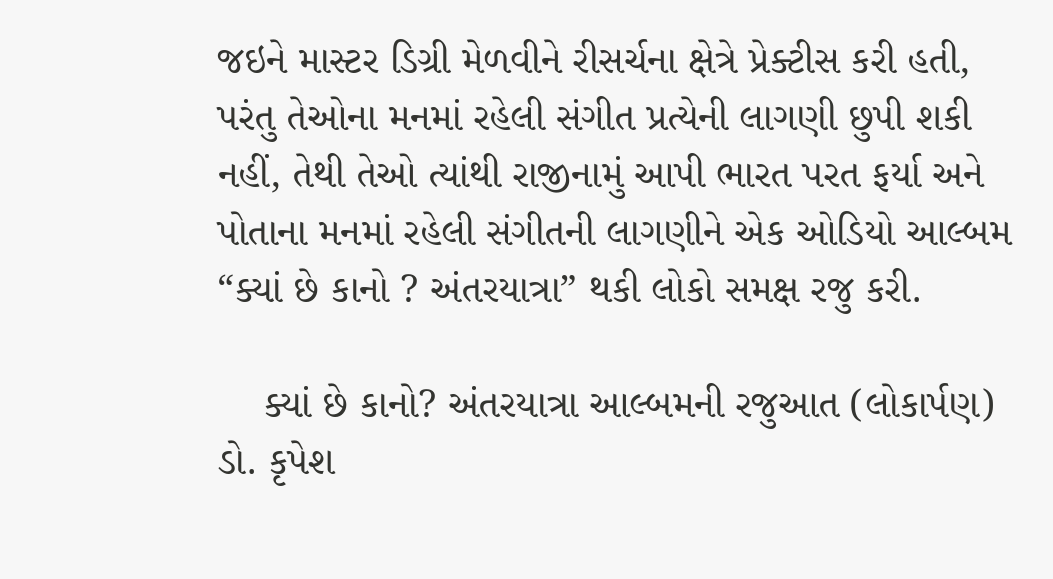જઇને માસ્ટર ડિગ્રી મેળવીને રીસર્ચના ક્ષેત્રે પ્રેક્ટીસ કરી હતી, પરંતુ તેઓના મનમાં રહેલી સંગીત પ્રત્યેની લાગણી છુપી શકી નહીં, તેથી તેઓ ત્યાંથી રાજીનામું આપી ભારત પરત ફર્યા અને પોતાના મનમાં રહેલી સંગીતની લાગણીને એક ઓડિયો આલ્બમ “ક્યાં છે કાનો ? અંતરયાત્રા” થકી લોકો સમક્ષ રજુ કરી.

    ક્યાં છે કાનો? અંતરયાત્રા આલ્બમની રજુઆત (લોકાર્પણ) ડો. કૃપેશ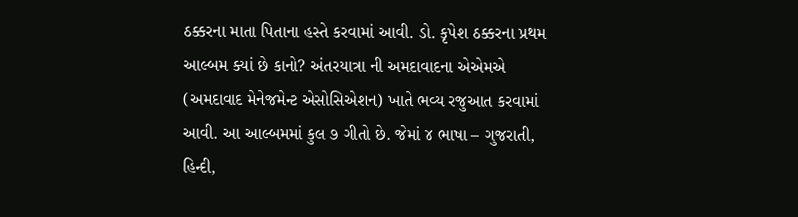ઠક્કરના માતા પિતાના હસ્તે કરવામાં આવી. ડો. કૃપેશ ઠક્કરના પ્રથમ આલ્બમ ક્યાં છે કાનો? અંતરયાત્રા ની અમદાવાદના એએમએ (અમદાવાદ મેનેજમેન્ટ એસોસિએશન) ખાતે ભવ્ય રજુઆત કરવામાં આવી. આ આલ્બમમાં કુલ ૭ ગીતો છે. જેમાં ૪ ભાષા – ગુજરાતી, હિન્દી,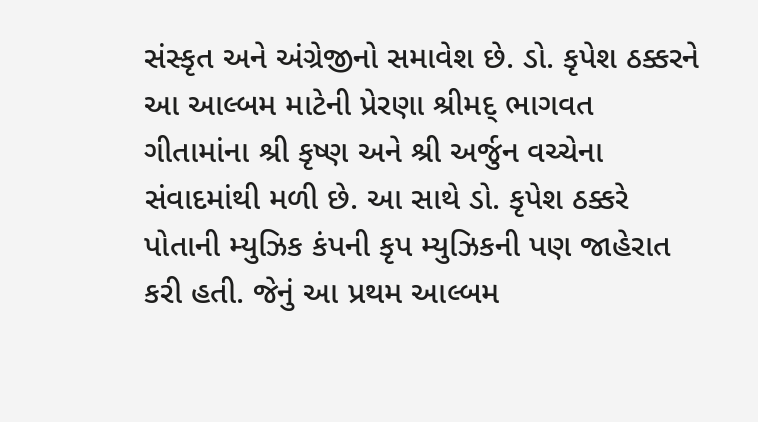સંસ્કૃત અને અંગ્રેજીનો સમાવેશ છે. ડો. કૃપેશ ઠક્કરને આ આલ્બમ માટેની પ્રેરણા શ્રીમદ્ ભાગવત ગીતામાંના શ્રી કૃષ્ણ અને શ્રી અર્જુન વચ્ચેના સંવાદમાંથી મળી છે. આ સાથે ડો. કૃપેશ ઠક્કરે પોતાની મ્યુઝિક કંપની કૃપ મ્યુઝિકની પણ જાહેરાત કરી હતી. જેનું આ પ્રથમ આલ્બમ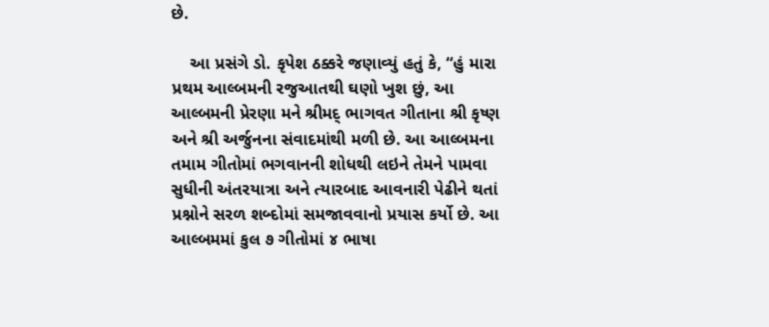છે.

    આ પ્રસંગે ડો. કૃપેશ ઠક્કરે જણાવ્યું હતું કે, “હું મારા પ્રથમ આલ્બમની રજુઆતથી ઘણો ખુશ છું, આ આલ્બમની પ્રેરણા મને શ્રીમદ્‌ ભાગવત ગીતાના શ્રી કૃષ્ણ અને શ્રી અર્જુનના સંવાદમાંથી મળી છે. આ આલ્બમના તમામ ગીતોમાં ભગવાનની શોધથી લઇને તેમને પામવા સુધીની અંતરયાત્રા અને ત્યારબાદ આવનારી પેઢીને થતાં પ્રશ્નોને સરળ શબ્દોમાં સમજાવવાનો પ્રયાસ કર્યો છે. આ આલ્બમમાં કુલ ૭ ગીતોમાં ૪ ભાષા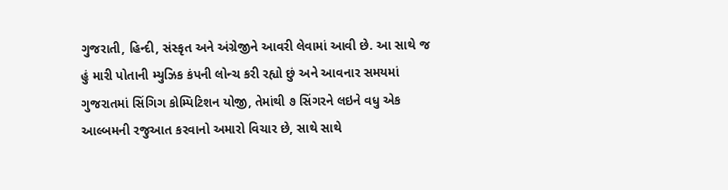ગુજરાતી, હિન્દી, સંસ્કૃત અને અંગ્રેજીને આવરી લેવામાં આવી છે. આ સાથે જ હું મારી પોતાની મ્યુઝિક કંપની લોન્ચ કરી રહ્યો છું અને આવનાર સમયમાં ગુજરાતમાં સિંગિગ કોમ્પિટિશન યોજી, તેમાંથી ૭ સિંગરને લઇને વધુ એક આલ્બમની રજુઆત કરવાનો અમારો વિચાર છે, સાથે સાથે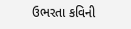ઉભરતા કવિની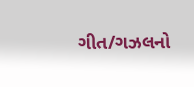ગીત/ગઝલનો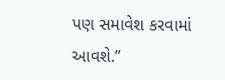પણ સમાવેશ કરવામાં આવશે.”